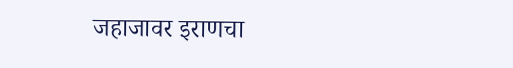जहाजावर इराणचा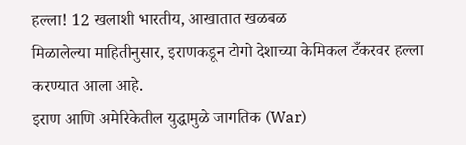हल्ला! 12 खलाशी भारतीय, आखातात खळबळ
मिळालेल्या माहितीनुसार, इराणकडून टोगो देशाच्या केमिकल टँकरवर हल्ला करण्यात आला आहे.
इराण आणि अमेरिकेतील युद्धामुळे जागतिक (War)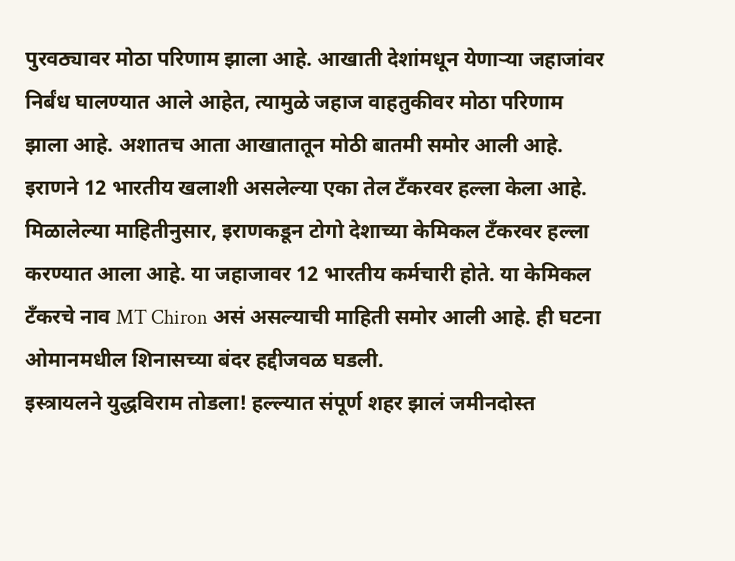पुरवठ्यावर मोठा परिणाम झाला आहे. आखाती देशांमधून येणाऱ्या जहाजांवर निर्बंध घालण्यात आले आहेत, त्यामुळे जहाज वाहतुकीवर मोठा परिणाम झाला आहे. अशातच आता आखातातून मोठी बातमी समोर आली आहे. इराणने 12 भारतीय खलाशी असलेल्या एका तेल टँकरवर हल्ला केला आहे.
मिळालेल्या माहितीनुसार, इराणकडून टोगो देशाच्या केमिकल टँकरवर हल्ला करण्यात आला आहे. या जहाजावर 12 भारतीय कर्मचारी होते. या केमिकल टँकरचे नाव MT Chiron असं असल्याची माहिती समोर आली आहे. ही घटना ओमानमधील शिनासच्या बंदर हद्दीजवळ घडली.
इस्त्रायलने युद्धविराम तोडला! हल्ल्यात संपूर्ण शहर झालं जमीनदोस्त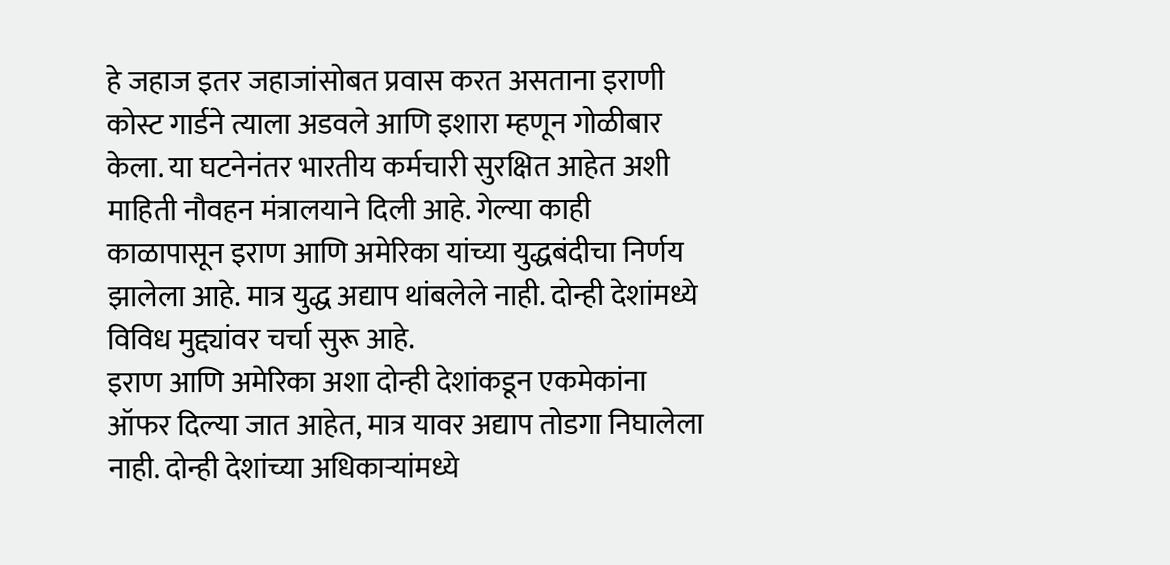हे जहाज इतर जहाजांसोबत प्रवास करत असताना इराणी कोस्ट गार्डने त्याला अडवले आणि इशारा म्हणून गोळीबार केला. या घटनेनंतर भारतीय कर्मचारी सुरक्षित आहेत अशी माहिती नौवहन मंत्रालयाने दिली आहे. गेल्या काही काळापासून इराण आणि अमेरिका यांच्या युद्धबंदीचा निर्णय झालेला आहे. मात्र युद्ध अद्याप थांबलेले नाही. दोन्ही देशांमध्ये विविध मुद्द्यांवर चर्चा सुरू आहे.
इराण आणि अमेरिका अशा दोन्ही देशांकडून एकमेकांना ऑफर दिल्या जात आहेत, मात्र यावर अद्याप तोडगा निघालेला नाही. दोन्ही देशांच्या अधिकाऱ्यांमध्ये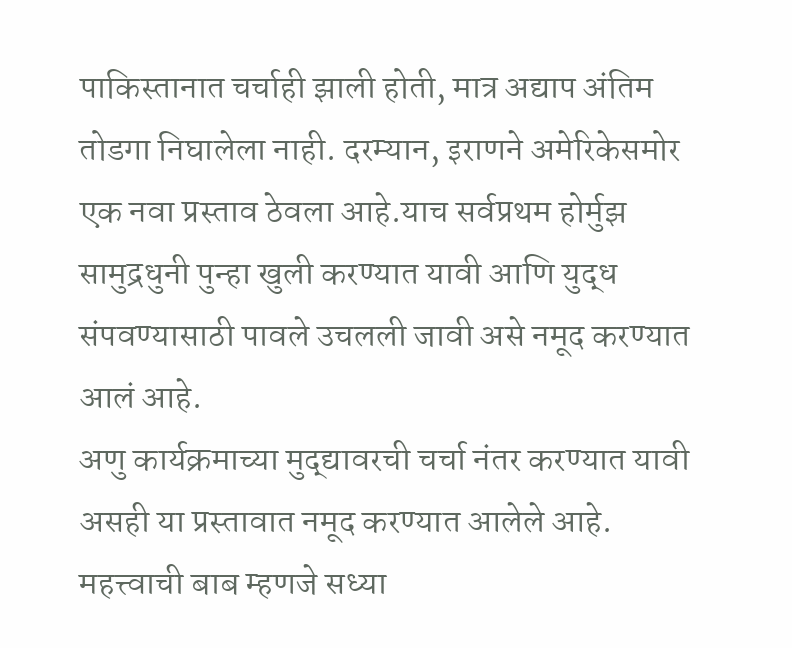पाकिस्तानात चर्चाही झाली होती, मात्र अद्याप अंतिम तोडगा निघालेला नाही. दरम्यान, इराणने अमेरिकेसमोर एक नवा प्रस्ताव ठेवला आहे.याच सर्वप्रथम होर्मुझ सामुद्रधुनी पुन्हा खुली करण्यात यावी आणि युद्ध संपवण्यासाठी पावले उचलली जावी असे नमूद करण्यात आलं आहे.
अणु कार्यक्रमाच्या मुद्द्यावरची चर्चा नंतर करण्यात यावी असही या प्रस्तावात नमूद करण्यात आलेले आहे. महत्त्वाची बाब म्हणजे सध्या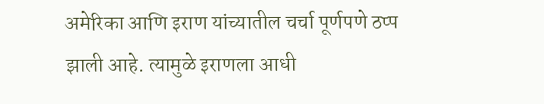अमेरिका आणि इराण यांच्यातील चर्चा पूर्णपणे ठप्प झाली आहे. त्यामुळे इराणला आधी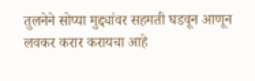तुलनेने सोप्या मुद्द्यांवर सहमती घडवून आणून लवकर करार करायचा आहे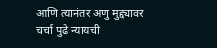आणि त्यानंतर अणु मुद्द्यावर चर्चा पुढे न्यायची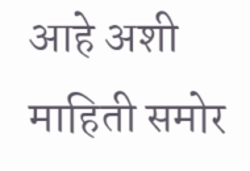आहे अशी माहिती समोर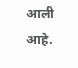आली आहे.